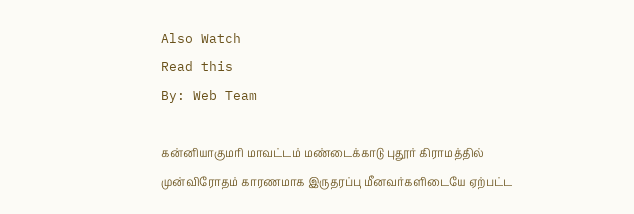Also Watch
Read this
By: Web Team

கன்னியாகுமரி மாவட்டம் மண்டைக்காடு புதூர் கிராமத்தில் முன்விரோதம் காரணமாக இருதரப்பு மீனவர்களிடையே ஏற்பட்ட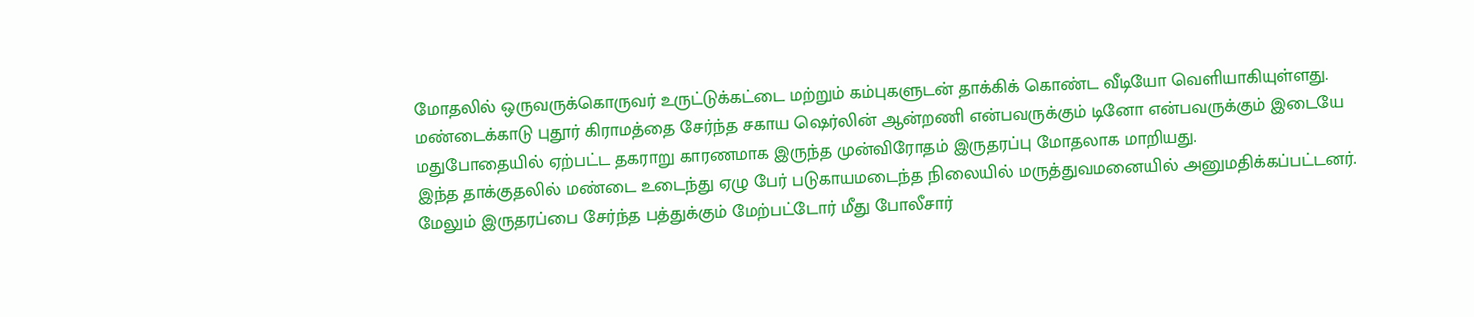மோதலில் ஒருவருக்கொருவர் உருட்டுக்கட்டை மற்றும் கம்புகளுடன் தாக்கிக் கொண்ட வீடியோ வெளியாகியுள்ளது.
மண்டைக்காடு புதூர் கிராமத்தை சேர்ந்த சகாய ஷெர்லின் ஆன்றணி என்பவருக்கும் டினோ என்பவருக்கும் இடையே மதுபோதையில் ஏற்பட்ட தகராறு காரணமாக இருந்த முன்விரோதம் இருதரப்பு மோதலாக மாறியது.
இந்த தாக்குதலில் மண்டை உடைந்து ஏழு பேர் படுகாயமடைந்த நிலையில் மருத்துவமனையில் அனுமதிக்கப்பட்டனர்.
மேலும் இருதரப்பை சேர்ந்த பத்துக்கும் மேற்பட்டோர் மீது போலீசார்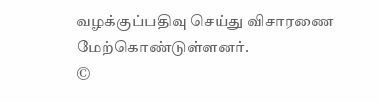வழக்குப்பதிவு செய்து விசாரணை மேற்கொண்டுள்ளனர்.
©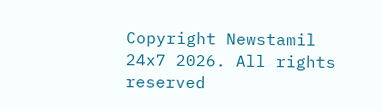Copyright Newstamil 24x7 2026. All rights reserved